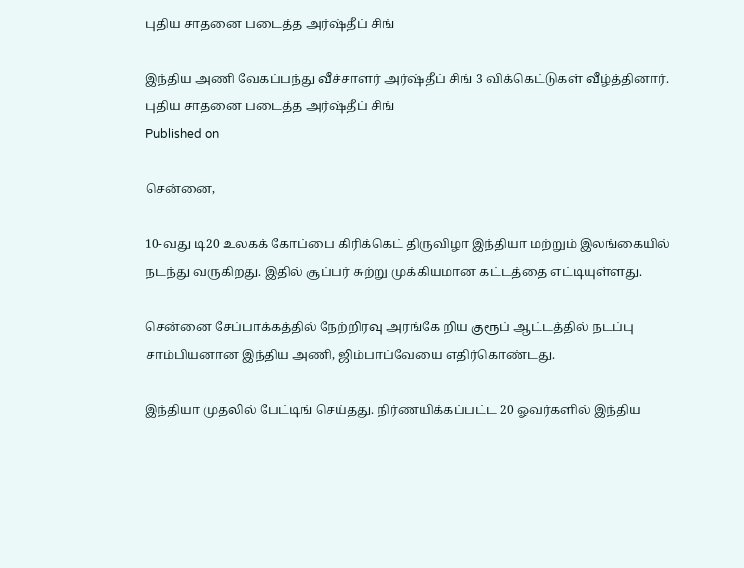புதிய சாதனை படைத்த அர்ஷ்தீப் சிங்

இந்திய அணி வேகப்பந்து வீச்சாளர் அர்ஷ்தீப் சிங் 3 விக்கெட்டுகள் வீழ்த்தினார்.
புதிய சாதனை படைத்த அர்ஷ்தீப் சிங்
Published on

சென்னை,

10-வது டி20 உலகக் கோப்பை கிரிக்கெட் திருவிழா இந்தியா மற்றும் இலங்கையில் நடந்து வருகிறது. இதில் சூப்பர் சுற்று முக்கியமான கட்டத்தை எட்டியுள்ளது.

சென்னை சேப்பாக்கத்தில் நேற்றிரவு அரங்கே றிய குரூப் ஆட்டத்தில் நடப்பு சாம்பியனான இந்திய அணி, ஜிம்பாப்வேயை எதிர்கொண்டது.

இந்தியா முதலில் பேட்டிங் செய்தது. நிர்ணயிக்கப்பட்ட 20 ஓவர்களில் இந்திய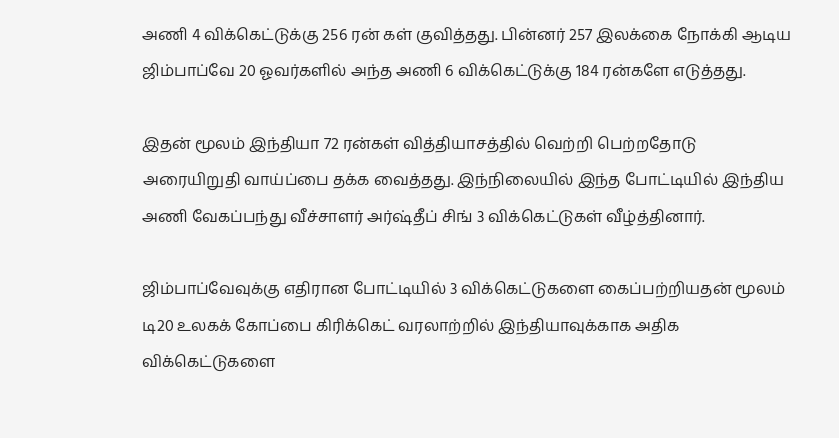அணி 4 விக்கெட்டுக்கு 256 ரன் கள் குவித்தது. பின்னர் 257 இலக்கை நோக்கி ஆடிய ஜிம்பாப்வே 20 ஓவர்களில் அந்த அணி 6 விக்கெட்டுக்கு 184 ரன்களே எடுத்தது.

இதன் மூலம் இந்தியா 72 ரன்கள் வித்தியாசத்தில் வெற்றி பெற்றதோடு அரையிறுதி வாய்ப்பை தக்க வைத்தது. இந்நிலையில் இந்த போட்டியில் இந்திய அணி வேகப்பந்து வீச்சாளர் அர்ஷ்தீப் சிங் 3 விக்கெட்டுகள் வீழ்த்தினார்.

ஜிம்பாப்வேவுக்கு எதிரான போட்டியில் 3 விக்கெட்டுகளை கைப்பற்றியதன் மூலம் டி20 உலகக் கோப்பை கிரிக்கெட் வரலாற்றில் இந்தியாவுக்காக அதிக விக்கெட்டுகளை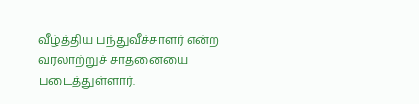வீழ்த்திய பந்துவீச்சாளர் என்ற வரலாற்றுச் சாதனையை படைத்துள்ளார்.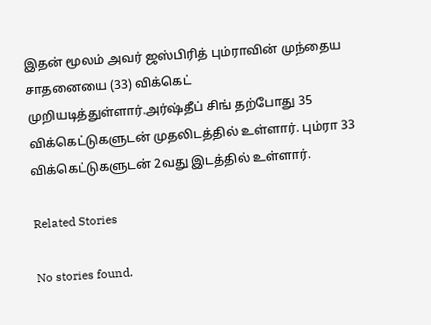இதன் மூலம் அவர் ஜஸ்பிரித் பும்ராவின் முந்தைய சாதனையை (33) விக்கெட் முறியடித்துள்ளார்.அர்ஷ்தீப் சிங் தற்போது 35 விக்கெட்டுகளுடன் முதலிடத்தில் உள்ளார். பும்ரா 33 விக்கெட்டுகளுடன் 2வது இடத்தில் உள்ளார்.

Related Stories

No stories found.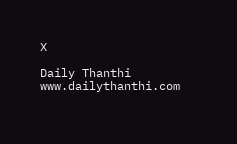X

Daily Thanthi
www.dailythanthi.com